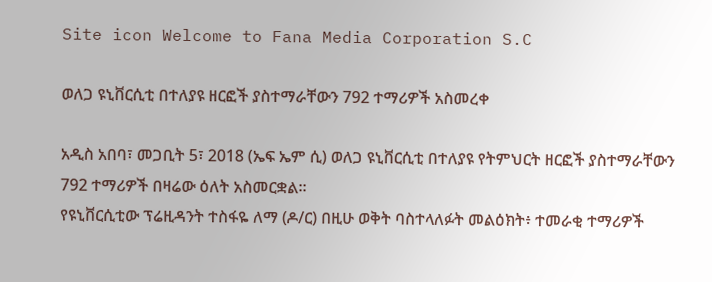Site icon Welcome to Fana Media Corporation S.C

ወለጋ ዩኒቨርሲቲ በተለያዩ ዘርፎች ያስተማራቸውን 792 ተማሪዎች አስመረቀ

አዲስ አበባ፣ መጋቢት 5፣ 2018 (ኤፍ ኤም ሲ) ወለጋ ዩኒቨርሲቲ በተለያዩ የትምህርት ዘርፎች ያስተማራቸውን 792 ተማሪዎች በዛሬው ዕለት አስመርቋል።
የዩኒቨርሲቲው ፕሬዚዳንት ተስፋዬ ለማ (ዶ/ር) በዚሁ ወቅት ባስተላለፉት መልዕክት፥ ተመራቂ ተማሪዎች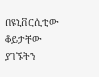በዩኒቨርሲቲው ቆይታቸው ያገኙትን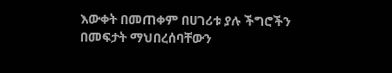እውቀት በመጠቀም በሀገሪቱ ያሉ ችግሮችን በመፍታት ማህበረሰባቸውን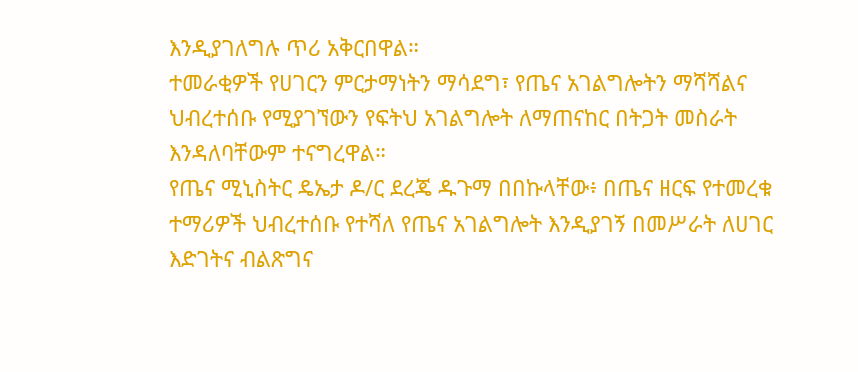እንዲያገለግሉ ጥሪ አቅርበዋል።
ተመራቂዎች የሀገርን ምርታማነትን ማሳደግ፣ የጤና አገልግሎትን ማሻሻልና ህብረተሰቡ የሚያገኘውን የፍትህ አገልግሎት ለማጠናከር በትጋት መስራት እንዳለባቸውም ተናግረዋል።
የጤና ሚኒስትር ዴኤታ ዶ/ር ደረጄ ዱጉማ በበኩላቸው፥ በጤና ዘርፍ የተመረቁ ተማሪዎች ህብረተሰቡ የተሻለ የጤና አገልግሎት እንዲያገኝ በመሥራት ለሀገር እድገትና ብልጽግና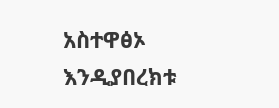አስተዋፅኦ እንዲያበረክቱ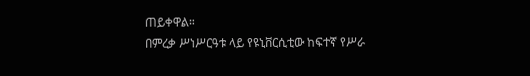ጠይቀዋል።
በምረቃ ሥነሥርዓቱ ላይ የዩኒቨርሲቲው ከፍተኛ የሥራ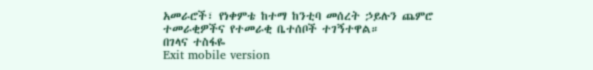አመራሮች፣ የነቀምቴ ከተማ ከንቲባ መሰረት ኃይሉን ጨምሮ ተመራቂዎችና የተመራቂ ቤተሰቦች ተገኝተዋል።
በገላና ተስፋዬ
Exit mobile version